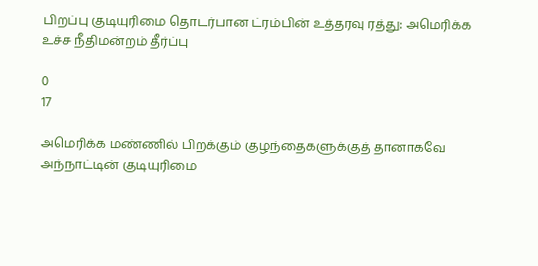பிறப்பு குடியுரிமை தொடர்பான ட்ரம்பின் உத்தரவு ரத்து: அமெரிக்க உச்ச நீதிமன்றம் தீர்ப்பு

0
17

அமெரிக்க மண்ணில் பிறக்கும் குழந்தைகளுக்குத் தானாகவே அந்நாட்டின் குடியுரிமை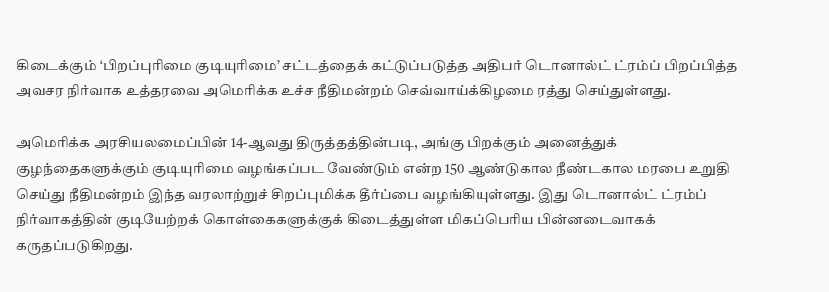கிடைக்கும் ‘பிறப்புரிமை குடியுரிமை’ சட்டத்தைக் கட்டுப்படுத்த அதிபர் டொனால்ட் ட்ரம்ப் பிறப்பித்த அவசர நிர்வாக உத்தரவை அமெரிக்க உச்ச நீதிமன்றம் செவ்வாய்க்கிழமை ரத்து செய்துள்ளது.

அமெரிக்க அரசியலமைப்பின் 14-ஆவது திருத்தத்தின்படி, அங்கு பிறக்கும் அனைத்துக் குழந்தைகளுக்கும் குடியுரிமை வழங்கப்பட வேண்டும் என்ற 150 ஆண்டுகால நீண்டகால மரபை உறுதி செய்து நீதிமன்றம் இந்த வரலாற்றுச் சிறப்புமிக்க தீர்ப்பை வழங்கியுள்ளது. இது டொனால்ட் ட்ரம்ப் நிர்வாகத்தின் குடியேற்றக் கொள்கைகளுக்குக் கிடைத்துள்ள மிகப்பெரிய பின்னடைவாகக் கருதப்படுகிறது.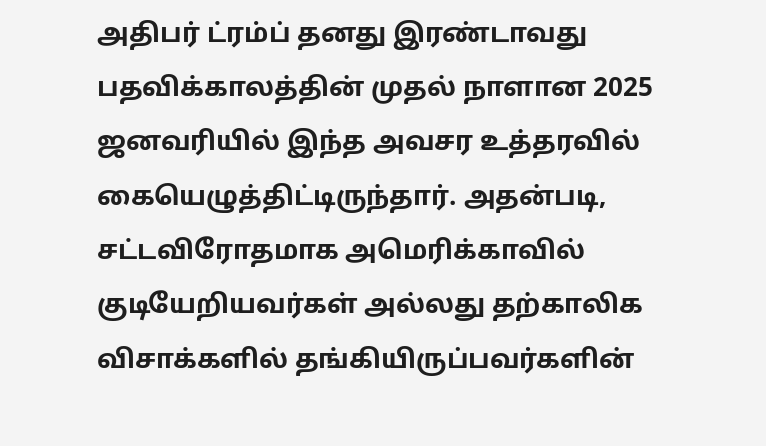அதிபர் ட்ரம்ப் தனது இரண்டாவது பதவிக்காலத்தின் முதல் நாளான 2025 ஜனவரியில் இந்த அவசர உத்தரவில் கையெழுத்திட்டிருந்தார். அதன்படி, சட்டவிரோதமாக அமெரிக்காவில் குடியேறியவர்கள் அல்லது தற்காலிக விசாக்களில் தங்கியிருப்பவர்களின்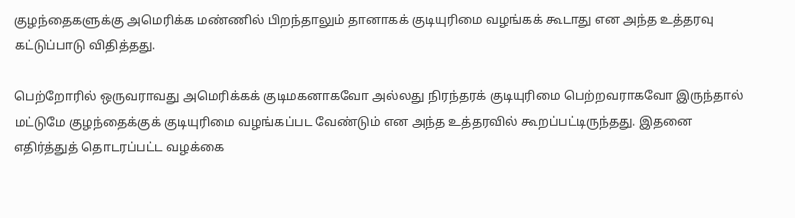குழந்தைகளுக்கு அமெரிக்க மண்ணில் பிறந்தாலும் தானாகக் குடியுரிமை வழங்கக் கூடாது என அந்த உத்தரவு கட்டுப்பாடு விதித்தது.

பெற்றோரில் ஒருவராவது அமெரிக்கக் குடிமகனாகவோ அல்லது நிரந்தரக் குடியுரிமை பெற்றவராகவோ இருந்தால் மட்டுமே குழந்தைக்குக் குடியுரிமை வழங்கப்பட வேண்டும் என அந்த உத்தரவில் கூறப்பட்டிருந்தது. இதனை எதிர்த்துத் தொடரப்பட்ட வழக்கை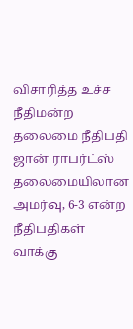விசாரித்த உச்ச நீதிமன்ற தலைமை நீதிபதி ஜான் ராபர்ட்ஸ் தலைமையிலான அமர்வு, 6-3 என்ற நீதிபதிகள் வாக்கு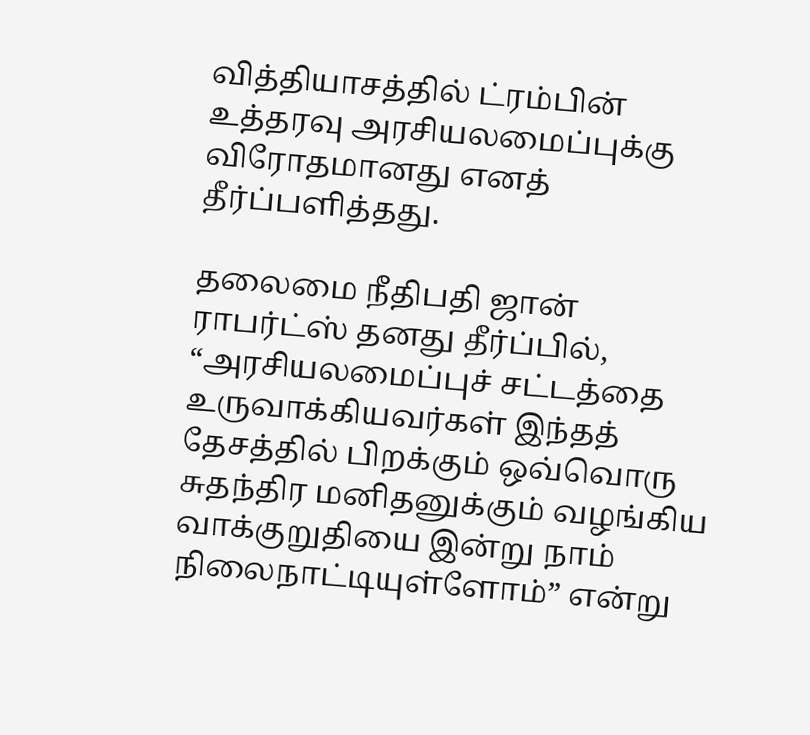வித்தியாசத்தில் ட்ரம்பின் உத்தரவு அரசியலமைப்புக்கு விரோதமானது எனத் தீர்ப்பளித்தது.

தலைமை நீதிபதி ஜான் ராபர்ட்ஸ் தனது தீர்ப்பில், “அரசியலமைப்புச் சட்டத்தை உருவாக்கியவர்கள் இந்தத் தேசத்தில் பிறக்கும் ஒவ்வொரு சுதந்திர மனிதனுக்கும் வழங்கிய வாக்குறுதியை இன்று நாம் நிலைநாட்டியுள்ளோம்” என்று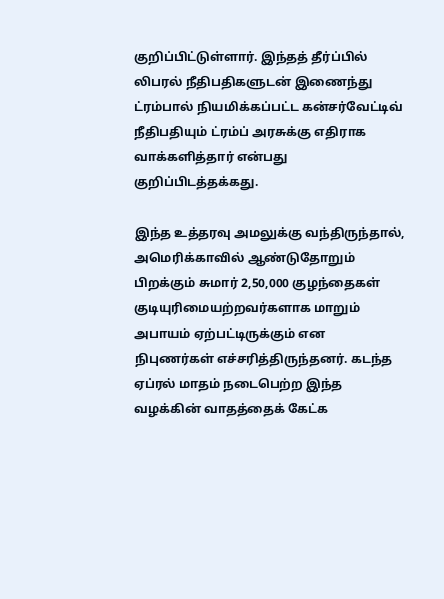குறிப்பிட்டுள்ளார். இந்தத் தீர்ப்பில் லிபரல் நீதிபதிகளுடன் இணைந்து ட்ரம்பால் நியமிக்கப்பட்ட கன்சர்வேட்டிவ் நீதிபதியும் ட்ரம்ப் அரசுக்கு எதிராக வாக்களித்தார் என்பது குறிப்பிடத்தக்கது.

இந்த உத்தரவு அமலுக்கு வந்திருந்தால், அமெரிக்காவில் ஆண்டுதோறும் பிறக்கும் சுமார் 2,50,000 குழந்தைகள் குடியுரிமையற்றவர்களாக மாறும் அபாயம் ஏற்பட்டிருக்கும் என நிபுணர்கள் எச்சரித்திருந்தனர். கடந்த ஏப்ரல் மாதம் நடைபெற்ற இந்த வழக்கின் வாதத்தைக் கேட்க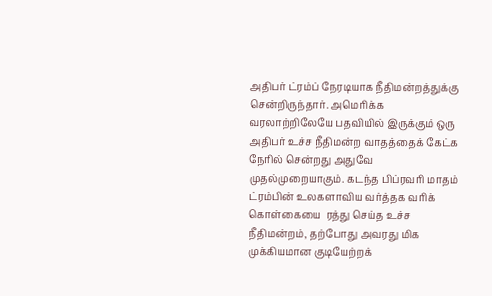அதிபர் ட்ரம்ப் நேரடியாக நீதிமன்றத்துக்கு சென்றிருந்தார். அமெரிக்க வரலாற்றிலேயே பதவியில் இருக்கும் ஒரு அதிபர் உச்ச நீதிமன்ற வாதத்தைக் கேட்க நேரில் சென்றது அதுவே முதல்முறையாகும். கடந்த பிப்ரவரி மாதம் ட்ரம்பின் உலகளாவிய வர்த்தக வரிக் கொள்கையை  ரத்து செய்த உச்ச நீதிமன்றம், தற்போது அவரது மிக முக்கியமான குடியேற்றக்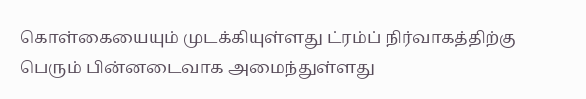கொள்கையையும் முடக்கியுள்ளது ட்ரம்ப் நிர்வாகத்திற்கு பெரும் பின்னடைவாக அமைந்துள்ளது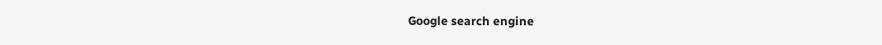Google search engine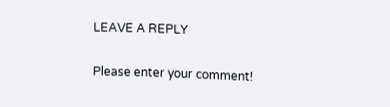LEAVE A REPLY

Please enter your comment!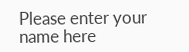Please enter your name here